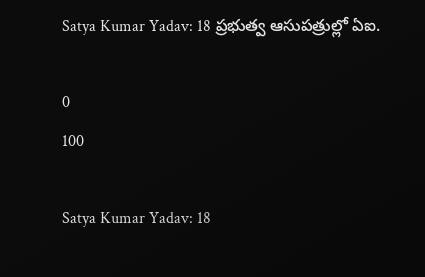Satya Kumar Yadav: 18 ప్రభుత్వ ఆసుపత్రుల్లో ఏఐ.

0
100

Satya Kumar Yadav: 18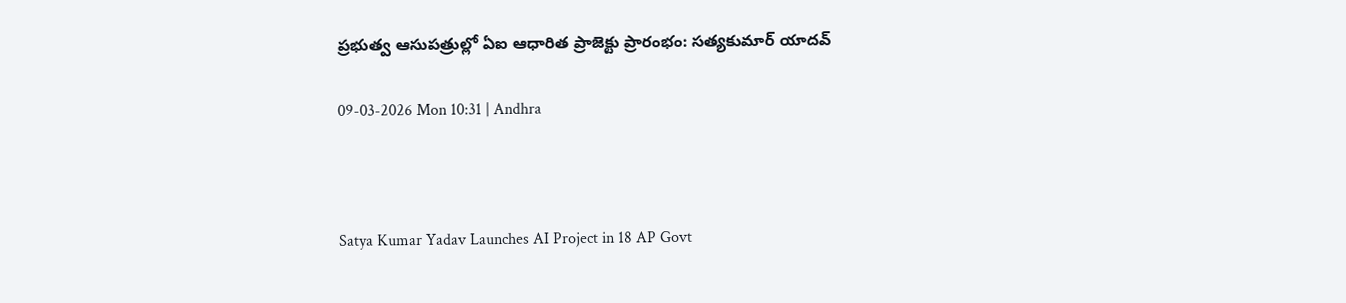ప్రభుత్వ ఆసుపత్రుల్లో ఏఐ ఆధారిత ప్రాజెక్టు ప్రారంభం: సత్యకుమార్ యాదవ్

09-03-2026 Mon 10:31 | Andhra



Satya Kumar Yadav Launches AI Project in 18 AP Govt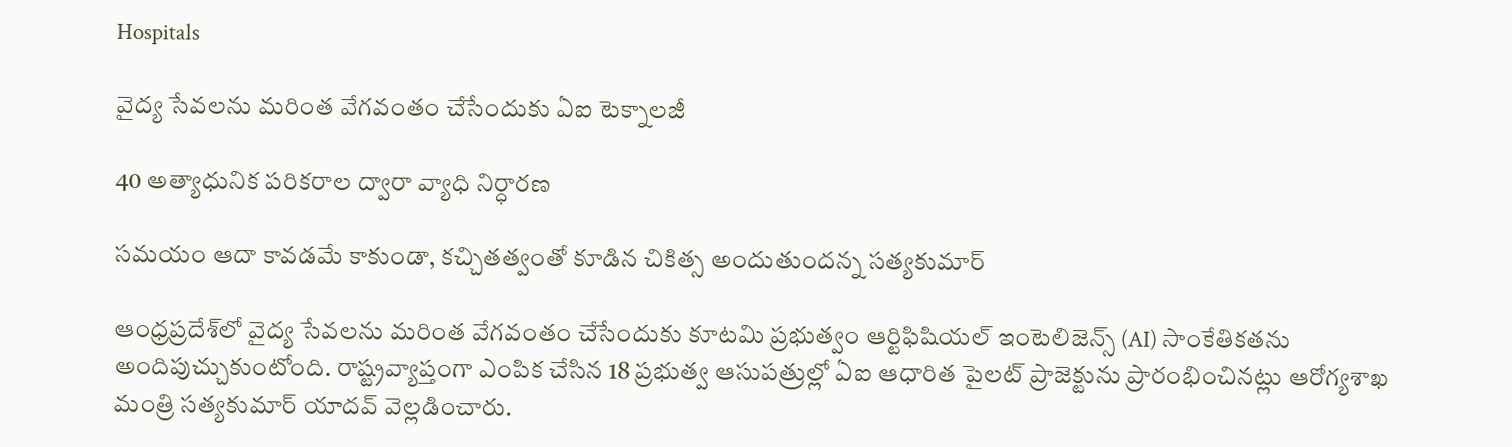Hospitals

వైద్య సేవలను మరింత వేగవంతం చేసేందుకు ఏఐ టెక్నాలజీ

40 అత్యాధునిక పరికరాల ద్వారా వ్యాధి నిర్ధారణ

సమయం ఆదా కావడమే కాకుండా, కచ్చితత్వంతో కూడిన చికిత్స అందుతుందన్న సత్యకుమార్

ఆంధ్రప్రదేశ్‌లో వైద్య సేవలను మరింత వేగవంతం చేసేందుకు కూటమి ప్రభుత్వం ఆర్టిఫిషియల్ ఇంటెలిజెన్స్ (AI) సాంకేతికతను అందిపుచ్చుకుంటోంది. రాష్ట్రవ్యాప్తంగా ఎంపిక చేసిన 18 ప్రభుత్వ ఆసుపత్రుల్లో ఏఐ ఆధారిత పైలట్ ప్రాజెక్టును ప్రారంభించినట్లు ఆరోగ్యశాఖ మంత్రి సత్యకుమార్ యాదవ్ వెల్లడించారు.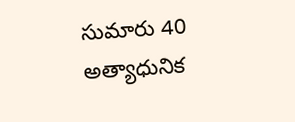సుమారు 40 అత్యాధునిక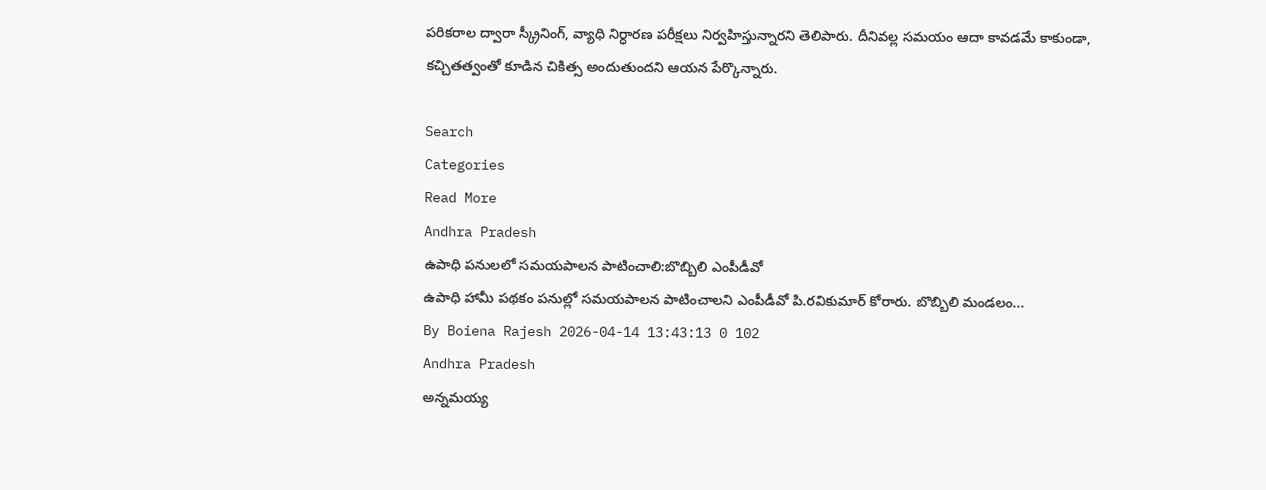పరికరాల ద్వారా స్క్రీనింగ్, వ్యాధి నిర్ధారణ పరీక్షలు నిర్వహిస్తున్నారని తెలిపారు. దీనివల్ల సమయం ఆదా కావడమే కాకుండా, కచ్చితత్వంతో కూడిన చికిత్స అందుతుందని ఆయన పేర్కొన్నారు.

Search
Categories
Read More
Andhra Pradesh
ఉపాధి పనులలో సమయపాలన పాటించాలి:బొబ్బిలి ఎంపీడీవో
ఉపాధి హామీ పథకం పనుల్లో సమయపాలన పాటించాలని ఎంపీడీవో పి.రవికుమార్ కోరారు. బొబ్బిలి మండలం...
By Boiena Rajesh 2026-04-14 13:43:13 0 102
Andhra Pradesh
అన్నమయ్య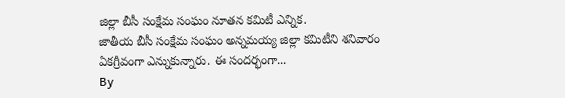జిల్లా బీసీ సంక్షేమ సంఘం నూతన కమిటీ ఎన్నిక.
జాతీయ బీసీ సంక్షేమ సంఘం అన్నమయ్య జిల్లా కమిటీని శనివారం ఏకగ్రీవంగా ఎన్నుకున్నారు. ఈ సందర్భంగా...
By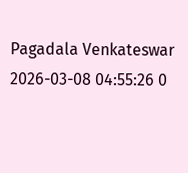Pagadala Venkateswar 2026-03-08 04:55:26 0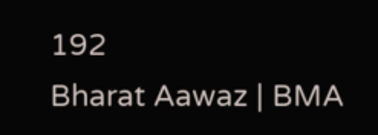192
Bharat Aawaz | BMA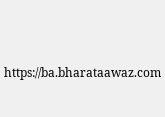https://ba.bharataawaz.com